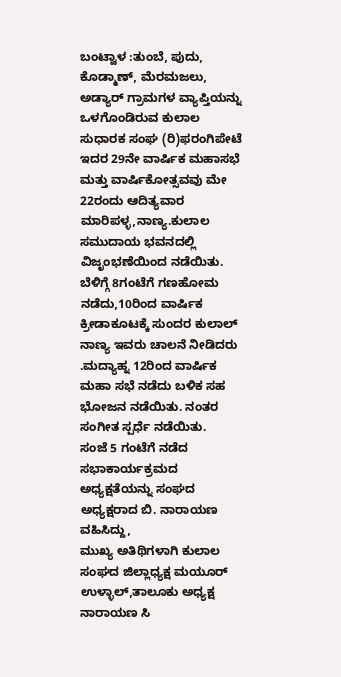ಬಂಟ್ವಾಳ :ತುಂಬೆ, ಪುದು, ಕೊಡ್ಮಾಣ್, ಮೆರಮಜಲು, ಅಡ್ಯಾರ್ ಗ್ರಾಮಗಳ ವ್ಯಾಪ್ತಿಯನ್ನು ಒಳಗೊಂಡಿರುವ ಕುಲಾಲ ಸುಧಾರಕ ಸಂಘ (ರಿ)ಫರಂಗಿಪೇಟೆ ಇದರ 29ನೇ ವಾರ್ಷಿಕ ಮಹಾಸಭೆ ಮತ್ತು ವಾರ್ಷಿಕೋತ್ಸವವು ಮೇ 22ರಂದು ಆದಿತ್ಯವಾರ ಮಾರಿಪಳ್ಳ,ನಾಣ್ಯ.ಕುಲಾಲ ಸಮುದಾಯ ಭವನದಲ್ಲಿ ವಿಜೃಂಭಣೆಯಿಂದ ನಡೆಯಿತು.
ಬೆಳಿಗ್ಗೆ 8ಗಂಟೆಗೆ ಗಣಹೋಮ ನಡೆದು,10ರಿಂದ ವಾರ್ಷಿಕ ಕ್ರೀಡಾಕೂಟಕ್ಕೆ ಸುಂದರ ಕುಲಾಲ್ ನಾಣ್ಯ ಇವರು ಚಾಲನೆ ನೀಡಿದರು .ಮದ್ಯಾಹ್ನ 12ರಿಂದ ವಾರ್ಷಿಕ ಮಹಾ ಸಭೆ ನಡೆದು ಬಳಿಕ ಸಹ ಭೋಜನ ನಡೆಯಿತು. ನಂತರ ಸಂಗೀತ ಸ್ಪರ್ಧೆ ನಡೆಯಿತು.
ಸಂಜೆ 5 ಗಂಟೆಗೆ ನಡೆದ ಸಭಾಕಾರ್ಯಕ್ರಮದ ಅಧ್ಯಕ್ಷತೆಯನ್ನು ಸಂಘದ ಅಧ್ಯಕ್ಷರಾದ ಬಿ. ನಾರಾಯಣ ವಹಿಸಿದ್ದು,
ಮುಖ್ಯ ಅತಿಥಿಗಳಾಗಿ ಕುಲಾಲ ಸಂಘದ ಜಿಲ್ಲಾಧ್ಯಕ್ಷ ಮಯೂರ್ ಉಳ್ಳಾಲ್,ತಾಲೂಕು ಅಧ್ಯಕ್ಷ ನಾರಾಯಣ ಸಿ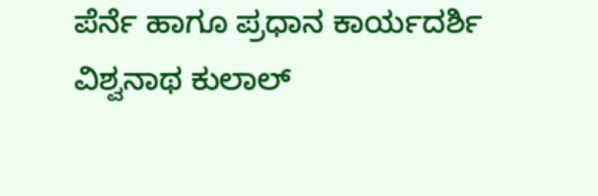ಪೆರ್ನೆ ಹಾಗೂ ಪ್ರಧಾನ ಕಾರ್ಯದರ್ಶಿ ವಿಶ್ವನಾಥ ಕುಲಾಲ್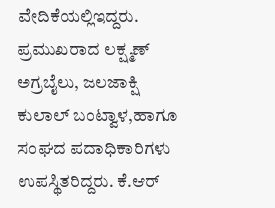ವೇದಿಕೆಯಲ್ಲಿಇದ್ದರು.
ಪ್ರಮುಖರಾದ ಲಕ್ಷ್ಮಣ್ ಅಗ್ರಬೈಲು, ಜಲಜಾಕ್ಷಿ ಕುಲಾಲ್ ಬಂಟ್ವಾಳ,ಹಾಗೂ ಸಂಘದ ಪದಾಧಿಕಾರಿಗಳು ಉಪಸ್ಥಿತರಿದ್ದರು. ಕೆ.ಆರ್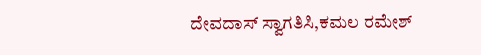ದೇವದಾಸ್ ಸ್ವಾಗತಿಸಿ,ಕಮಲ ರಮೇಶ್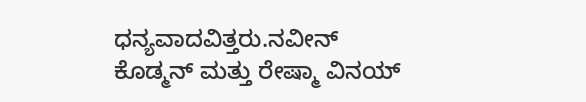ಧನ್ಯವಾದವಿತ್ತರು.ನವೀನ್ ಕೊಡ್ಮನ್ ಮತ್ತು ರೇಷ್ಮಾ ವಿನಯ್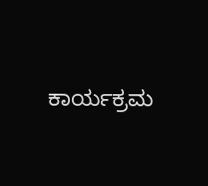ಕಾರ್ಯಕ್ರಮ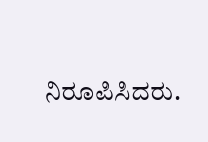ನಿರೂಪಿಸಿದರು.